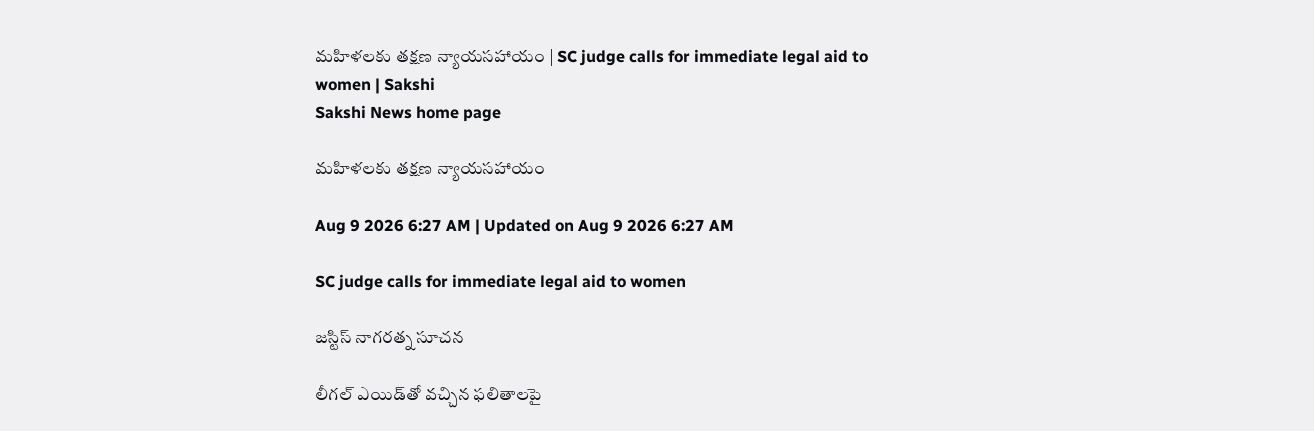మహిళలకు తక్షణ న్యాయసహాయం | SC judge calls for immediate legal aid to women | Sakshi
Sakshi News home page

మహిళలకు తక్షణ న్యాయసహాయం

Aug 9 2026 6:27 AM | Updated on Aug 9 2026 6:27 AM

SC judge calls for immediate legal aid to women

జస్టిస్‌ నాగరత్న సూచన

లీగల్‌ ఎయిడ్‌తో వచ్చిన ఫలితాలపై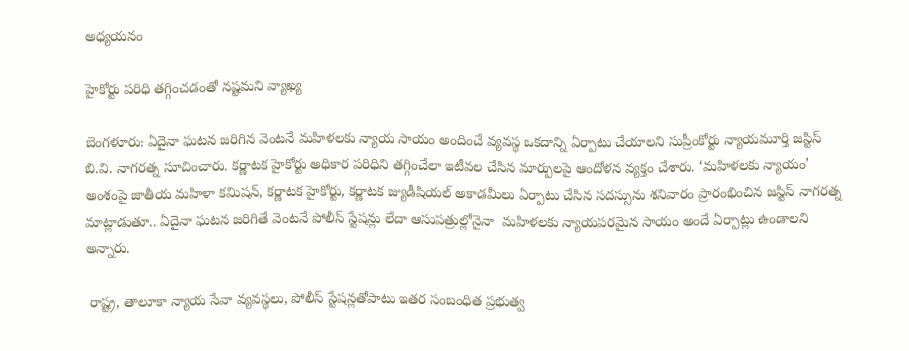అధ్యయనం

హైకోర్టు పరిధి తగ్గించడంతో నష్టమని వ్యాఖ్య

బెంగళూరు: ఏదైనా ఘటన జరిగిన వెంటనే మహిళలకు న్యాయ సాయం అందించే వ్యవస్థ ఒకదాన్ని ఏర్పాటు చేయాలని సుప్రీంకోర్టు న్యాయమూర్తి జస్టిస్‌ బి.వి. నాగరత్న సూచించారు. కర్ణాటక హైకోర్టు అధికార పరిధిని తగ్గించేలా ఇటీవల చేసిన మార్పులపై ఆందోళన వ్యక్తం చేశారు. ‘మహిళలకు న్యాయం’ అంశంపై జాతీయ మహిళా కమిషన్, కర్ణాటక హైకోర్టు, కర్ణాటక జ్యుడీషియల్‌ అకాడమీలు ఏర్పాటు చేసిన సదస్సును శనివారం ప్రారంభించిన జస్టిస్‌ నాగరత్న మాట్లాడుతూ.. ఏదైనా ఘటన జరిగితే వెంటనే పోలీస్‌ స్టేషన్లు లేదా ఆసుపత్రుల్లోనైనా  మహిళలకు న్యాయపరమైన సాయం అందే ఏర్పాట్లు ఉండాలని అన్నారు.

 రాష్ట్ర, తాలూకా న్యాయ సేవా వ్యవస్థలు, పోలీస్‌ స్టేషన్లతోపాటు ఇతర సంబంధిత ప్రభుత్వ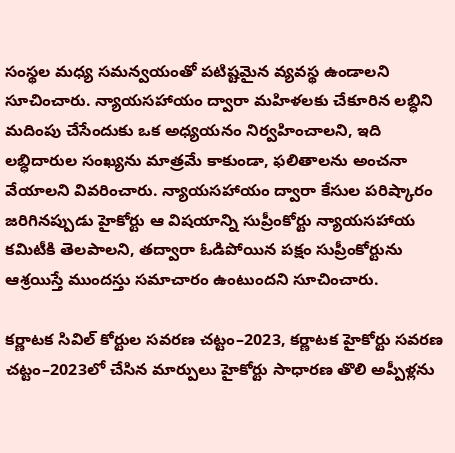సంస్థల మధ్య సమన్వయంతో పటిష్టమైన వ్యవస్థ ఉండాలని సూచించారు. న్యాయసహాయం ద్వారా మహిళలకు చేకూరిన లబ్ధిని మదింపు చేసేందుకు ఒక అధ్యయనం నిర్వహించాలని, ఇది లబ్ధిదారుల సంఖ్యను మాత్రమే కాకుండా, ఫలితాలను అంచనా వేయాలని వివరించారు. న్యాయసహాయం ద్వారా కేసుల పరిష్కారం జరిగినప్పుడు హైకోర్టు ఆ విషయాన్ని సుప్రీంకోర్టు న్యాయసహాయ కమిటీకి తెలపాలని, తద్వారా ఓడిపోయిన పక్షం సుప్రీంకోర్టును ఆశ్రయిస్తే ముందస్తు సమాచారం ఉంటుందని సూచించారు.

కర్ణాటక సివిల్‌ కోర్టుల సవరణ చట్టం–2023, కర్ణాటక హైకోర్టు సవరణ చట్టం–2023లో చేసిన మార్పులు హైకోర్టు సాధారణ తొలి అప్పీళ్లను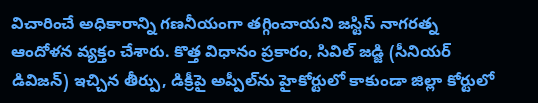విచారించే అధికారాన్ని గణనీయంగా తగ్గించాయని జస్టిస్‌ నాగరత్న ఆందోళన వ్యక్తం చేశారు. కొత్త విధానం ప్రకారం, సివిల్‌ జడ్జి (సీనియర్‌ డివిజన్‌) ఇచ్చిన తీర్పు, డిక్రీపై అప్పీల్‌ను హైకోర్టులో కాకుండా జిల్లా కోర్టులో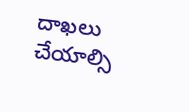దాఖలు చేయాల్సి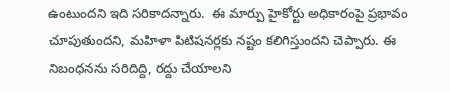ఉంటుందని ఇది సరికాదన్నారు.  ఈ మార్పు హైకోర్టు అధికారంపై ప్రభావం చూపుతుందని, మహిళా పిటిషనర్లకు నష్టం కలిగిస్తుందని చెప్పారు. ఈ నిబంధనను సరిదిద్ది, రద్దు చేయాలని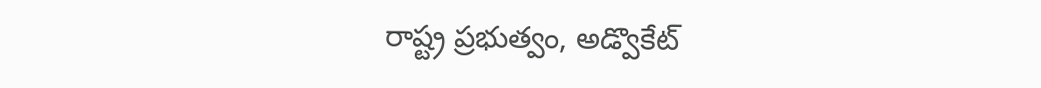రాష్ట్ర ప్రభుత్వం, అడ్వొకేట్‌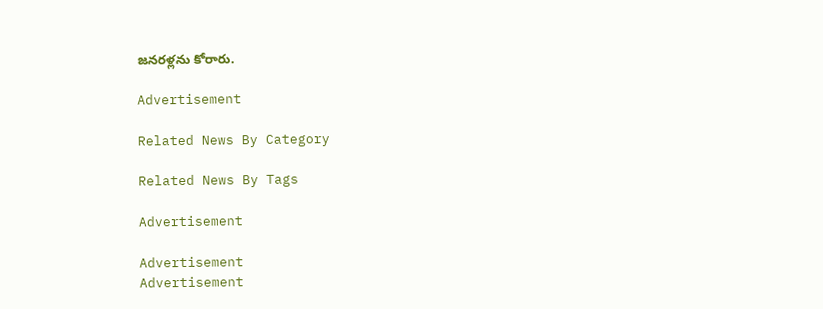జనరళ్లను కోరారు.

Advertisement

Related News By Category

Related News By Tags

Advertisement

Advertisement
Advertisement